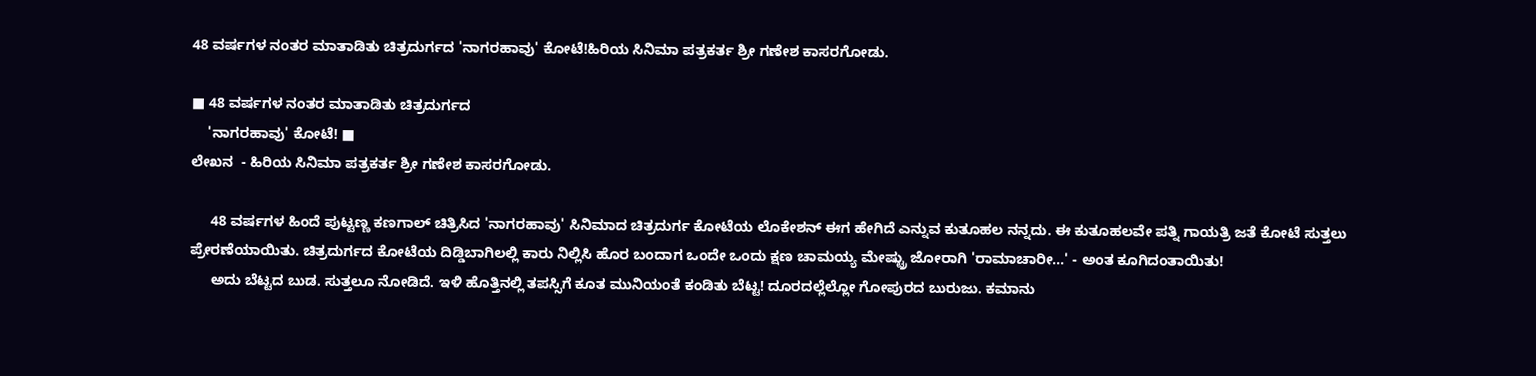48 ವರ್ಷಗಳ ನಂತರ ಮಾತಾಡಿತು ಚಿತ್ರದುರ್ಗದ 'ನಾಗರಹಾವು' ಕೋಟೆ!ಹಿರಿಯ ಸಿನಿಮಾ ಪತ್ರಕರ್ತ ಶ್ರೀ ಗಣೇಶ ಕಾಸರಗೋಡು.

■ 48 ವರ್ಷಗಳ ನಂತರ ಮಾತಾಡಿತು ಚಿತ್ರದುರ್ಗದ
    'ನಾಗರಹಾವು' ಕೋಟೆ! ■
ಲೇಖನ  - ಹಿರಿಯ ಸಿನಿಮಾ ಪತ್ರಕರ್ತ ಶ್ರೀ ಗಣೇಶ ಕಾಸರಗೋಡು.

     48 ವರ್ಷಗಳ ಹಿಂದೆ ಪುಟ್ಟಣ್ಣ ಕಣಗಾಲ್ ಚಿತ್ರಿಸಿದ 'ನಾಗರಹಾವು' ಸಿನಿಮಾದ ಚಿತ್ರದುರ್ಗ ಕೋಟೆಯ ಲೊಕೇಶನ್ ಈಗ ಹೇಗಿದೆ ಎನ್ನುವ ಕುತೂಹಲ ನನ್ನದು. ಈ ಕುತೂಹಲವೇ ಪತ್ನಿ ಗಾಯತ್ರಿ ಜತೆ ಕೋಟೆ ಸುತ್ತಲು ಪ್ರೇರಣೆಯಾಯಿತು. ಚಿತ್ರದುರ್ಗದ ಕೋಟೆಯ ದಿಡ್ಡಿಬಾಗಿಲಲ್ಲಿ ಕಾರು ನಿಲ್ಲಿಸಿ ಹೊರ ಬಂದಾಗ ಒಂದೇ ಒಂದು ಕ್ಷಣ ಚಾಮಯ್ಯ ಮೇಷ್ಟ್ರು ಜೋರಾಗಿ 'ರಾಮಾಚಾರೀ...' - ಅಂತ ಕೂಗಿದಂತಾಯಿತು!
     ಅದು ಬೆಟ್ಟದ ಬುಡ. ಸುತ್ತಲೂ ನೋಡಿದೆ. ಇಳಿ ಹೊತ್ತಿನಲ್ಲಿ ತಪಸ್ಸಿಗೆ ಕೂತ ಮುನಿಯಂತೆ ಕಂಡಿತು ಬೆಟ್ಟ! ದೂರದಲ್ಲೆಲ್ಲೋ ಗೋಪುರದ ಬುರುಜು. ಕಮಾನು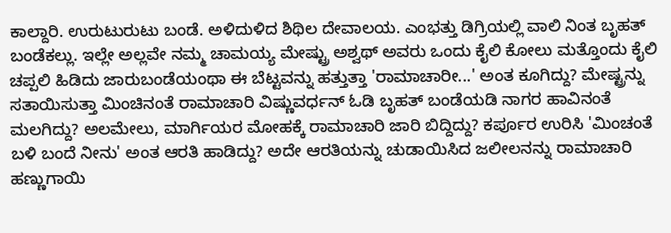ಕಾಲ್ದಾರಿ. ಉರುಟುರುಟು ಬಂಡೆ. ಅಳಿದುಳಿದ ಶಿಥಿಲ ದೇವಾಲಯ. ಎಂಭತ್ತು ಡಿಗ್ರಿಯಲ್ಲಿ ವಾಲಿ ನಿಂತ ಬೃಹತ್ ಬಂಡೆಕಲ್ಲು. ಇಲ್ಲೇ ಅಲ್ಲವೇ ನಮ್ಮ ಚಾಮಯ್ಯ ಮೇಷ್ಟ್ರು ಅಶ್ವಥ್ ಅವರು ಒಂದು ಕೈಲಿ ಕೋಲು ಮತ್ತೊಂದು ಕೈಲಿ ಚಪ್ಪಲಿ ಹಿಡಿದು ಜಾರುಬಂಡೆಯಂಥಾ ಈ ಬೆಟ್ಟವನ್ನು ಹತ್ತುತ್ತಾ 'ರಾಮಾಚಾರೀ...' ಅಂತ ಕೂಗಿದ್ದು? ಮೇಷ್ಟ್ರನ್ನು ಸತಾಯಿಸುತ್ತಾ ಮಿಂಚಿನಂತೆ ರಾಮಾಚಾರಿ ವಿಷ್ಣುವರ್ಧನ್ ಓಡಿ ಬೃಹತ್ ಬಂಡೆಯಡಿ ನಾಗರ ಹಾವಿನಂತೆ ಮಲಗಿದ್ದು? ಅಲಮೇಲು, ಮಾರ್ಗಿಯರ ಮೋಹಕ್ಕೆ ರಾಮಾಚಾರಿ ಜಾರಿ ಬಿದ್ದಿದ್ದು? ಕರ್ಪೂರ ಉರಿಸಿ 'ಮಿಂಚಂತೆ ಬಳಿ ಬಂದೆ ನೀನು' ಅಂತ ಆರತಿ ಹಾಡಿದ್ದು? ಅದೇ ಆರತಿಯನ್ನು ಚುಡಾಯಿಸಿದ ಜಲೀಲನನ್ನು ರಾಮಾಚಾರಿ ಹಣ್ಣುಗಾಯಿ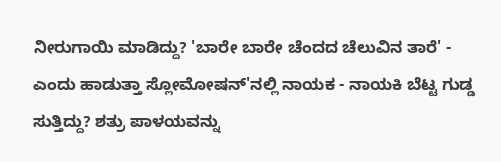ನೀರುಗಾಯಿ ಮಾಡಿದ್ದು? 'ಬಾರೇ ಬಾರೇ ಚೆಂದದ ಚೆಲುವಿನ ತಾರೆ' - ಎಂದು ಹಾಡುತ್ತಾ ಸ್ಲೋಮೋಷನ್'ನಲ್ಲಿ ನಾಯಕ - ನಾಯಕಿ ಬೆಟ್ಟ ಗುಡ್ಡ ಸುತ್ತಿದ್ದು? ಶತ್ರು ಪಾಳಯವನ್ನು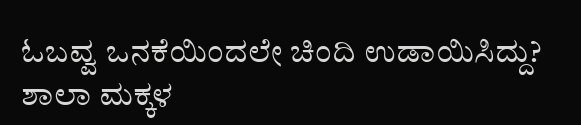ಓಬವ್ವ ಒನಕೆಯಿಂದಲೇ ಚಿಂದಿ ಉಡಾಯಿಸಿದ್ದು? ಶಾಲಾ ಮಕ್ಕಳ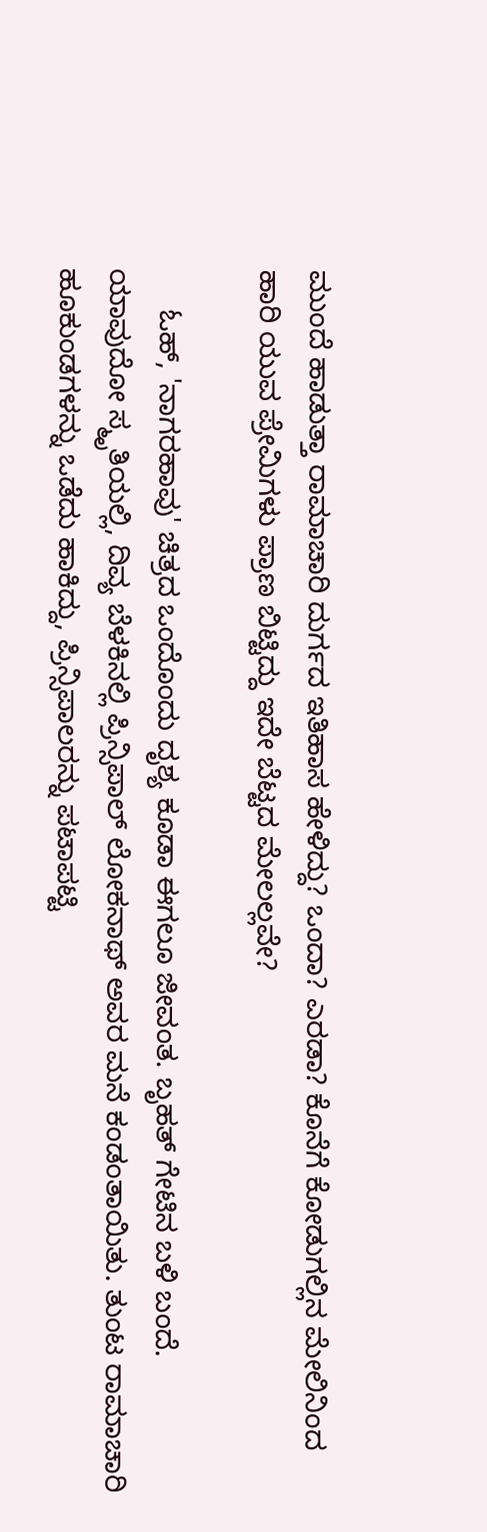ಮುಂದೆ ಹಾಡುತ್ತಾ ರಾಮಾಚಾರಿ ದುರ್ಗದ ಇತಿಹಾಸ ಹೇಳಿದ್ದು? ಒಂದಾ? ಎರಡಾ? ಕೊನೆಗೆ ಕೋಡುಗಲ್ಲಿನ ಮೇಲಿನಿಂದ ಹಾರಿ ಯುವ ಪ್ರೇಮಿಗಳು ಪ್ರಾಣ ಬಿಟ್ಟಿದ್ದು ಇದೇ ಬೆಟ್ಟದ ಮೇಲಲ್ಲವೇ?

     ಓಹ್, 'ನಾಗರಹಾವು' ಚಿತ್ರದ ಒಂದೊಂದು ದೃಶ್ಯ ಕೂಡಾ ಈಗಲೂ ಜೀವಂತ. ಬೃಹತ್ ಗೇಟಿನ ಬಳಿ ಬಂದೆ. ಯಾವುದೋ ಸ್ಮೃತಿಯಲ್ಲಿ, ದಿವ್ಯ ಬೆಳಕಿನಲ್ಲಿ ಪ್ರಿನ್ಸಿಪಾಲ್ ಲೋಕನಾಥ್ ಅವರ ಮನೆ ಕಂಡಂತಾಯಿತು. ತುಂಟ ರಾಮಾಚಾರಿ ಹೂಕುಂಡಗಳನ್ನು ಒಡೆದು ಹಾಕಿದ್ದು, ಪ್ರಿನ್ಸಿಪಾಲರನ್ನು ಪಟಾಪಟ್ಟಿ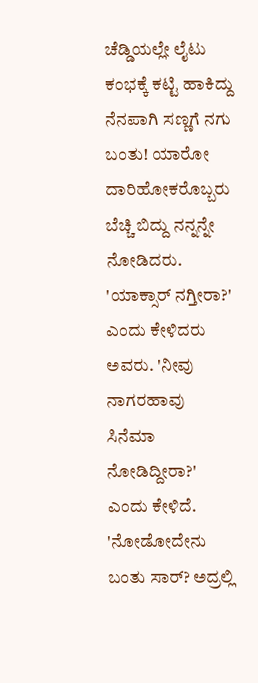ಚೆಡ್ಡಿಯಲ್ಲೇ ಲೈಟು ಕಂಭಕ್ಕೆ ಕಟ್ಟಿ ಹಾಕಿದ್ದು ನೆನಪಾಗಿ ಸಣ್ಣಗೆ ನಗು ಬಂತು! ಯಾರೋ ದಾರಿಹೋಕರೊಬ್ಬರು ಬೆಚ್ಚಿ ಬಿದ್ದು ನನ್ನನ್ನೇ ನೋಡಿದರು. 'ಯಾಕ್ಸಾರ್ ನಗ್ತೀರಾ?' ಎಂದು ಕೇಳಿದರು ಅವರು. 'ನೀವು ನಾಗರಹಾವು ಸಿನೆಮಾ ನೋಡಿದ್ದೀರಾ?' ಎಂದು ಕೇಳಿದೆ.  'ನೋಡೋದೇನು ಬಂತು ಸಾರ್? ಅದ್ರಲ್ಲಿ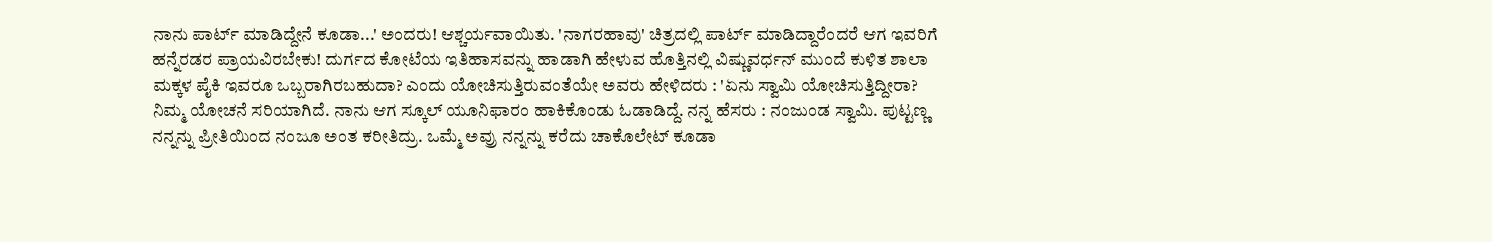ನಾನು ಪಾರ್ಟ್ ಮಾಡಿದ್ದೇನೆ ಕೂಡಾ...' ಅಂದರು! ಆಶ್ಚರ್ಯವಾಯಿತು. 'ನಾಗರಹಾವು' ಚಿತ್ರದಲ್ಲಿ ಪಾರ್ಟ್ ಮಾಡಿದ್ದಾರೆಂದರೆ ಆಗ ಇವರಿಗೆ ಹನ್ನೆರಡರ ಪ್ರಾಯವಿರಬೇಕು! ದುರ್ಗದ ಕೋಟೆಯ ಇತಿಹಾಸವನ್ನು ಹಾಡಾಗಿ ಹೇಳುವ ಹೊತ್ತಿನಲ್ಲಿ ವಿಷ್ಣುವರ್ಧನ್ ಮುಂದೆ ಕುಳಿತ ಶಾಲಾ ಮಕ್ಕಳ ಪೈಕಿ ಇವರೂ ಒಬ್ಬರಾಗಿರಬಹುದಾ? ಎಂದು ಯೋಚಿಸುತ್ತಿರುವಂತೆಯೇ ಅವರು ಹೇಳಿದರು : 'ಏನು ಸ್ವಾಮಿ ಯೋಚಿಸುತ್ತಿದ್ದೀರಾ? ನಿಮ್ಮ ಯೋಚನೆ ಸರಿಯಾಗಿದೆ. ನಾನು ಆಗ ಸ್ಕೂಲ್ ಯೂನಿಫಾರಂ ಹಾಕಿಕೊಂಡು ಓಡಾಡಿದ್ದೆ. ನನ್ನ ಹೆಸರು : ನಂಜುಂಡ ಸ್ವಾಮಿ. ಪುಟ್ಟಣ್ಣ ನನ್ನನ್ನು ಪ್ರೀತಿಯಿಂದ ನಂಜೂ ಅಂತ ಕರೀತಿದ್ರು. ಒಮ್ಮೆ ಅವ್ರು ನನ್ನನ್ನು ಕರೆದು ಚಾಕೊಲೇಟ್ ಕೂಡಾ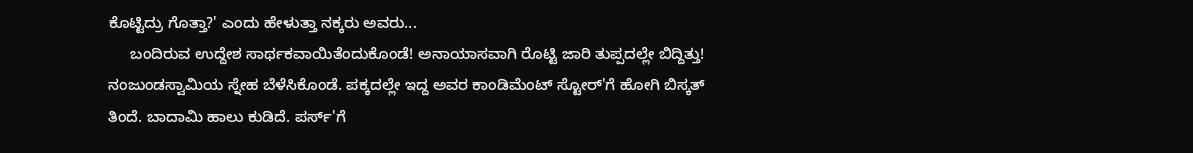ಕೊಟ್ಟಿದ್ರು ಗೊತ್ತಾ?' ಎಂದು ಹೇಳುತ್ತಾ ನಕ್ಕರು ಅವರು...
     ಬಂದಿರುವ ಉದ್ದೇಶ ಸಾರ್ಥಕವಾಯಿತೆಂದುಕೊಂಡೆ! ಅನಾಯಾಸವಾಗಿ ರೊಟ್ಟಿ ಜಾರಿ ತುಪ್ಪದಲ್ಲೇ ಬಿದ್ದಿತ್ತು! ನಂಜುಂಡಸ್ವಾಮಿಯ ಸ್ನೇಹ ಬೆಳೆಸಿಕೊಂಡೆ. ಪಕ್ಕದಲ್ಲೇ ಇದ್ದ ಅವರ ಕಾಂಡಿಮೆಂಟ್ ಸ್ಟೋರ್'ಗೆ ಹೋಗಿ ಬಿಸ್ಕತ್ ತಿಂದೆ. ಬಾದಾಮಿ ಹಾಲು ಕುಡಿದೆ. ಪರ್ಸ್'ಗೆ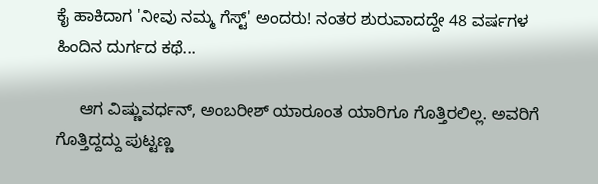ಕೈ ಹಾಕಿದಾಗ 'ನೀವು ನಮ್ಮ ಗೆಸ್ಟ್' ಅಂದರು! ನಂತರ ಶುರುವಾದದ್ದೇ 48 ವರ್ಷಗಳ ಹಿಂದಿನ ದುರ್ಗದ ಕಥೆ...

     ಆಗ ವಿಷ್ಣುವರ್ಧನ್, ಅಂಬರೀಶ್ ಯಾರೂಂತ ಯಾರಿಗೂ ಗೊತ್ತಿರಲಿಲ್ಲ. ಅವರಿಗೆ ಗೊತ್ತಿದ್ದದ್ದು ಪುಟ್ಟಣ್ಣ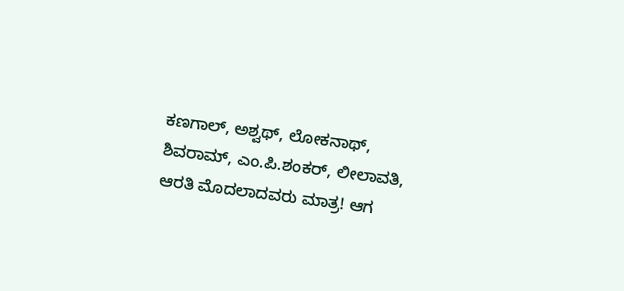ಕಣಗಾಲ್, ಅಶ್ವಥ್, ಲೋಕನಾಥ್, ಶಿವರಾಮ್, ಎಂ.ಪಿ.ಶಂಕರ್, ಲೀಲಾವತಿ, ಆರತಿ ಮೊದಲಾದವರು ಮಾತ್ರ! ಆಗ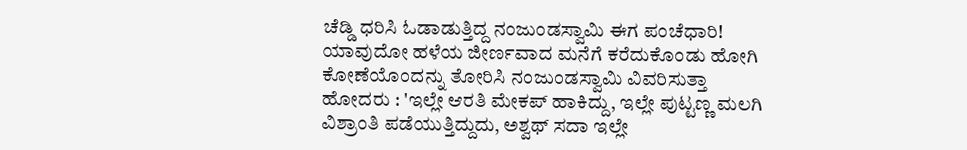ಚೆಡ್ಡಿ ಧರಿಸಿ ಓಡಾಡುತ್ತಿದ್ದ ನಂಜುಂಡಸ್ವಾಮಿ ಈಗ ಪಂಚೆಧಾರಿ! ಯಾವುದೋ ಹಳೆಯ ಜೀರ್ಣವಾದ ಮನೆಗೆ ಕರೆದುಕೊಂಡು ಹೋಗಿ ಕೋಣೆಯೊಂದನ್ನು ತೋರಿಸಿ ನಂಜುಂಡಸ್ವಾಮಿ ವಿವರಿಸುತ್ತಾ ಹೋದರು : 'ಇಲ್ಲೇ ಆರತಿ ಮೇಕಪ್ ಹಾಕಿದ್ದು, ಇಲ್ಲೇ ಪುಟ್ಟಣ್ಣ ಮಲಗಿ ವಿಶ್ರಾಂತಿ ಪಡೆಯುತ್ತಿದ್ದುದು, ಅಶ್ವಥ್ ಸದಾ ಇಲ್ಲೇ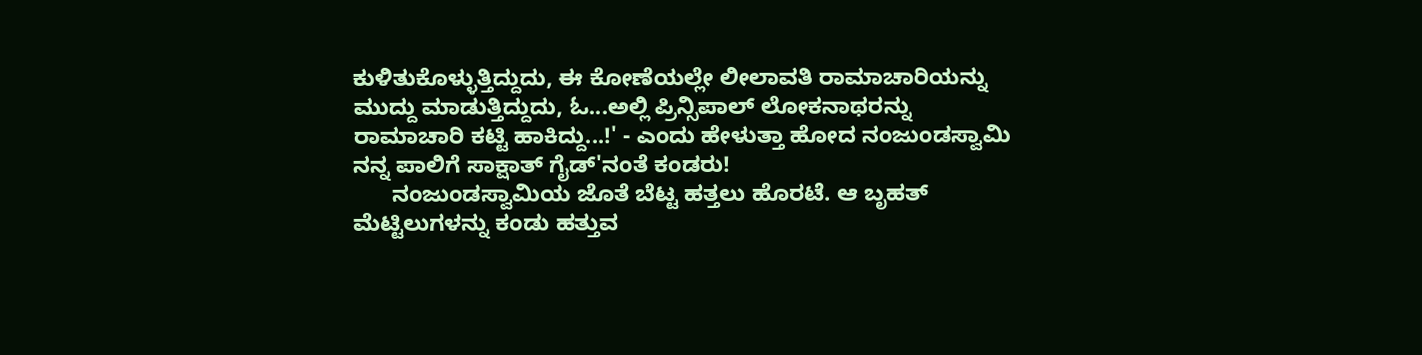ಕುಳಿತುಕೊಳ್ಳುತ್ತಿದ್ದುದು, ಈ ಕೋಣೆಯಲ್ಲೇ ಲೀಲಾವತಿ ರಾಮಾಚಾರಿಯನ್ನು ಮುದ್ದು ಮಾಡುತ್ತಿದ್ದುದು, ಓ...ಅಲ್ಲಿ ಪ್ರಿನ್ಸಿಪಾಲ್ ಲೋಕನಾಥರನ್ನು ರಾಮಾಚಾರಿ ಕಟ್ಟಿ ಹಾಕಿದ್ದು...!' - ಎಂದು ಹೇಳುತ್ತಾ ಹೋದ ನಂಜುಂಡಸ್ವಾಮಿ ನನ್ನ ಪಾಲಿಗೆ ಸಾಕ್ಷಾತ್ ಗೈಡ್'ನಂತೆ ಕಂಡರು!
      ನಂಜುಂಡಸ್ವಾಮಿಯ ಜೊತೆ ಬೆಟ್ಟ ಹತ್ತಲು ಹೊರಟೆ. ಆ ಬೃಹತ್ ಮೆಟ್ಟಿಲುಗಳನ್ನು ಕಂಡು ಹತ್ತುವ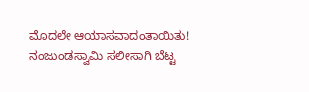ಮೊದಲೇ ಆಯಾಸವಾದಂತಾಯಿತು! ನಂಜುಂಡಸ್ವಾಮಿ ಸಲೀಸಾಗಿ ಬೆಟ್ಟ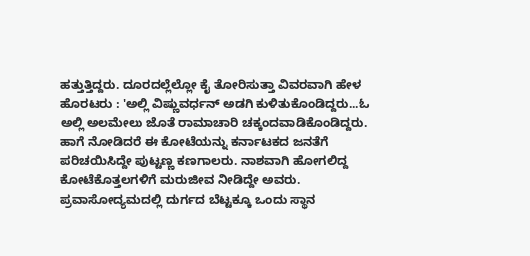ಹತ್ತುತ್ತಿದ್ದರು. ದೂರದಲ್ಲೆಲ್ಲೋ ಕೈ ತೋರಿಸುತ್ತಾ ವಿವರವಾಗಿ ಹೇಳ ಹೊರಟರು : 'ಅಲ್ಲಿ ವಿಷ್ಣುವರ್ಧನ್ ಅಡಗಿ ಕುಳಿತುಕೊಂಡಿದ್ದರು...ಓ ಅಲ್ಲಿ ಅಲಮೇಲು ಜೊತೆ ರಾಮಾಚಾರಿ ಚಕ್ಕಂದವಾಡಿಕೊಂಡಿದ್ದರು. ಹಾಗೆ ನೋಡಿದರೆ ಈ ಕೋಟೆಯನ್ನು ಕರ್ನಾಟಕದ ಜನತೆಗೆ ಪರಿಚಯಿಸಿದ್ದೇ ಪುಟ್ಟಣ್ಣ ಕಣಗಾಲರು. ನಾಶವಾಗಿ ಹೋಗಲಿದ್ದ ಕೋಟೆಕೊತ್ತಲಗಳಿಗೆ ಮರುಜೀವ ನೀಡಿದ್ದೇ ಅವರು. ಪ್ರವಾಸೋದ್ಯಮದಲ್ಲಿ ದುರ್ಗದ ಬೆಟ್ಟಕ್ಕೂ ಒಂದು ಸ್ಥಾನ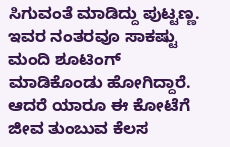ಸಿಗುವಂತೆ ಮಾಡಿದ್ದು ಪುಟ್ಟಣ್ಣ. ಇವರ ನಂತರವೂ ಸಾಕಷ್ಟು ಮಂದಿ ಶೂಟಿಂಗ್ ಮಾಡಿಕೊಂಡು ಹೋಗಿದ್ದಾರೆ. ಆದರೆ ಯಾರೂ ಈ ಕೋಟೆಗೆ ಜೀವ ತುಂಬುವ ಕೆಲಸ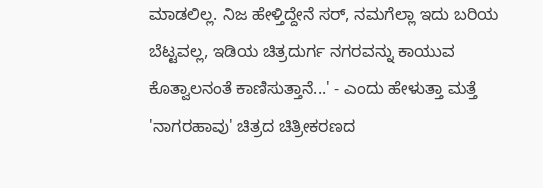ಮಾಡಲಿಲ್ಲ. ನಿಜ ಹೇಳ್ತಿದ್ದೇನೆ ಸರ್, ನಮಗೆಲ್ಲಾ ಇದು ಬರಿಯ ಬೆಟ್ಟವಲ್ಲ, ಇಡಿಯ ಚಿತ್ರದುರ್ಗ ನಗರವನ್ನು ಕಾಯುವ ಕೊತ್ವಾಲನಂತೆ ಕಾಣಿಸುತ್ತಾನೆ...' - ಎಂದು ಹೇಳುತ್ತಾ ಮತ್ತೆ 'ನಾಗರಹಾವು' ಚಿತ್ರದ ಚಿತ್ರೀಕರಣದ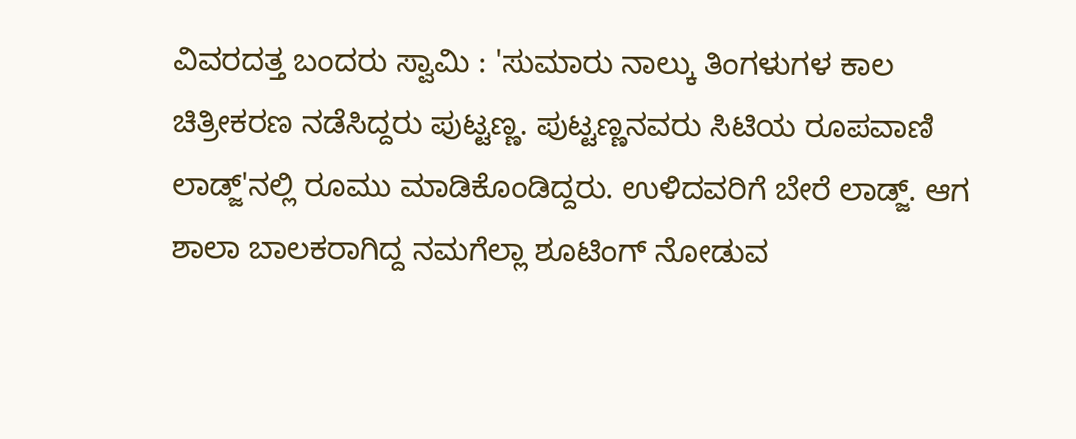ವಿವರದತ್ತ ಬಂದರು ಸ್ವಾಮಿ : 'ಸುಮಾರು ನಾಲ್ಕು ತಿಂಗಳುಗಳ ಕಾಲ ಚಿತ್ರೀಕರಣ ನಡೆಸಿದ್ದರು ಪುಟ್ಟಣ್ಣ. ಪುಟ್ಟಣ್ಣನವರು ಸಿಟಿಯ ರೂಪವಾಣಿ ಲಾಡ್ಜ್'ನಲ್ಲಿ ರೂಮು ಮಾಡಿಕೊಂಡಿದ್ದರು. ಉಳಿದವರಿಗೆ ಬೇರೆ ಲಾಡ್ಜ್. ಆಗ ಶಾಲಾ ಬಾಲಕರಾಗಿದ್ದ ನಮಗೆಲ್ಲಾ ಶೂಟಿಂಗ್ ನೋಡುವ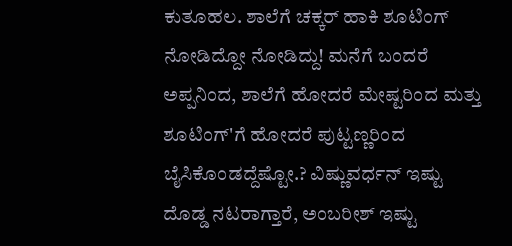ಕುತೂಹಲ. ಶಾಲೆಗೆ ಚಕ್ಕರ್ ಹಾಕಿ ಶೂಟಿಂಗ್ ನೋಡಿದ್ದೋ ನೋಡಿದ್ದು! ಮನೆಗೆ ಬಂದರೆ ಅಪ್ಪನಿಂದ, ಶಾಲೆಗೆ ಹೋದರೆ ಮೇಷ್ಟರಿಂದ ಮತ್ತು ಶೂಟಿಂಗ್'ಗೆ ಹೋದರೆ ಪುಟ್ಟಣ್ಣರಿಂದ ಬೈಸಿಕೊಂಡದ್ದೆಷ್ಟೋ.? ವಿಷ್ಣುವರ್ಧನ್ ಇಷ್ಟು ದೊಡ್ಡ ನಟರಾಗ್ತಾರೆ, ಅಂಬರೀಶ್ ಇಷ್ಟು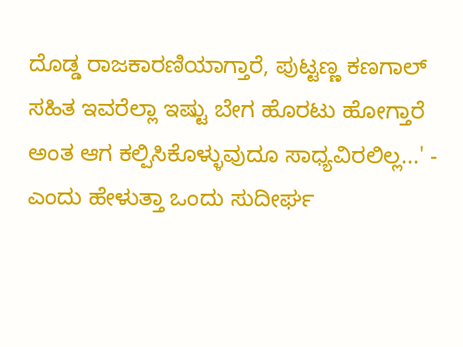ದೊಡ್ಡ ರಾಜಕಾರಣಿಯಾಗ್ತಾರೆ, ಪುಟ್ಟಣ್ಣ ಕಣಗಾಲ್ ಸಹಿತ ಇವರೆಲ್ಲಾ ಇಷ್ಟು ಬೇಗ ಹೊರಟು ಹೋಗ್ತಾರೆ ಅಂತ ಆಗ ಕಲ್ಪಿಸಿಕೊಳ್ಳುವುದೂ ಸಾಧ್ಯವಿರಲಿಲ್ಲ...' - ಎಂದು ಹೇಳುತ್ತಾ ಒಂದು ಸುದೀರ್ಘ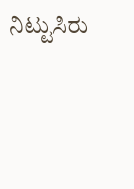ನಿಟ್ಟುಸಿರು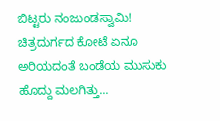ಬಿಟ್ಟರು ನಂಜುಂಡಸ್ವಾಮಿ! ಚಿತ್ರದುರ್ಗದ ಕೋಟೆ ಏನೂ ಅರಿಯದಂತೆ ಬಂಡೆಯ ಮುಸುಕು ಹೊದ್ದು ಮಲಗಿತ್ತು...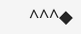^^^◆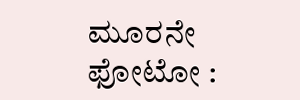ಮೂರನೇ ಫೋಟೋ :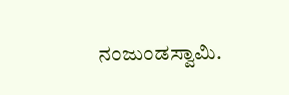ನಂಜುಂಡಸ್ವಾಮಿ.